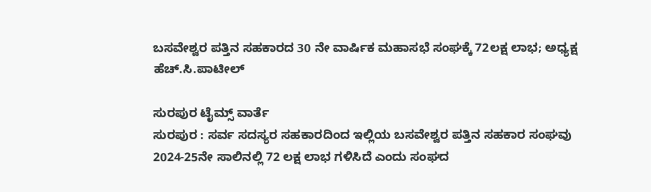ಬಸವೇಶ್ವರ ಪತ್ತಿನ ಸಹಕಾರದ 30 ನೇ ವಾರ್ಷಿಕ ಮಹಾಸಭೆ ಸಂಘಕ್ಕೆ 72ಲಕ್ಷ ಲಾಭ; ಅಧ್ಯಕ್ಷ ಹೆಚ್.ಸಿ.ಪಾಟೀಲ್

ಸುರಪುರ ಟೈಮ್ಸ್ ವಾರ್ತೆ
ಸುರಪುರ : ಸರ್ವ ಸದಸ್ಯರ ಸಹಕಾರದಿಂದ ಇಲ್ಲಿಯ ಬಸವೇಶ್ವರ ಪತ್ತಿನ ಸಹಕಾರ ಸಂಘವು 2024-25ನೇ ಸಾಲಿನಲ್ಲಿ 72 ಲಕ್ಷ ಲಾಭ ಗಳಿಸಿದೆ ಎಂದು ಸಂಘದ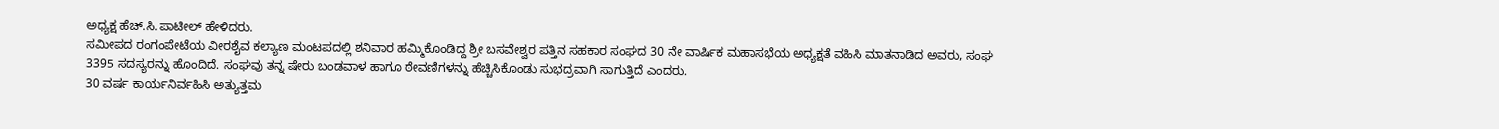ಅಧ್ಯಕ್ಷ ಹೆಚ್.ಸಿ.ಪಾಟೀಲ್ ಹೇಳಿದರು.
ಸಮೀಪದ ರಂಗಂಪೇಟೆಯ ವೀರಶೈವ ಕಲ್ಯಾಣ ಮಂಟಪದಲ್ಲಿ ಶನಿವಾರ ಹಮ್ಮಿಕೊಂಡಿದ್ದ ಶ್ರೀ ಬಸವೇಶ್ವರ ಪತ್ತಿನ ಸಹಕಾರ ಸಂಘದ 30 ನೇ ವಾರ್ಷಿಕ ಮಹಾಸಭೆಯ ಅಧ್ಯಕ್ಷತೆ ವಹಿಸಿ ಮಾತನಾಡಿದ ಅವರು, ಸಂಘ 3395 ಸದಸ್ಯರನ್ನು ಹೊಂದಿದೆ. ಸಂಘವು ತನ್ನ ಷೇರು ಬಂಡವಾಳ ಹಾಗೂ ಠೇವಣಿಗಳನ್ನು ಹೆಚ್ಚಿಸಿಕೊಂಡು ಸುಭದ್ರವಾಗಿ ಸಾಗುತ್ತಿದೆ ಎಂದರು.
30 ವರ್ಷ ಕಾರ್ಯನಿರ್ವಹಿಸಿ ಅತ್ಯುತ್ತಮ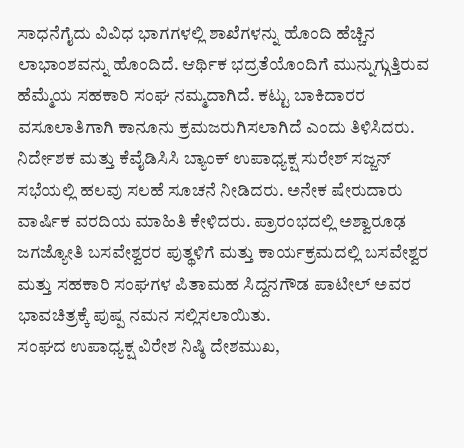ಸಾಧನೆಗೈದು ವಿವಿಧ ಭಾಗಗಳಲ್ಲಿ ಶಾಖೆಗಳನ್ನು ಹೊಂದಿ ಹೆಚ್ಚಿನ ಲಾಭಾಂಶವನ್ನು ಹೊಂದಿದೆ. ಆರ್ಥಿಕ ಭದ್ರತೆಯೊಂದಿಗೆ ಮುನ್ನುಗ್ಗುತ್ತಿರುವ ಹೆಮ್ಮೆಯ ಸಹಕಾರಿ ಸಂಘ ನಮ್ಮದಾಗಿದೆ. ಕಟ್ಟು ಬಾಕಿದಾರರ ವಸೂಲಾತಿಗಾಗಿ ಕಾನೂನು ಕ್ರಮಜರುಗಿಸಲಾಗಿದೆ ಎಂದು ತಿಳಿಸಿದರು.
ನಿರ್ದೇಶಕ ಮತ್ತು ಕೆವೈಡಿಸಿಸಿ ಬ್ಯಾಂಕ್ ಉಪಾಧ್ಯಕ್ಷ ಸುರೇಶ್ ಸಜ್ಜನ್ ಸಭೆಯಲ್ಲಿ ಹಲವು ಸಲಹೆ ಸೂಚನೆ ನೀಡಿದರು. ಅನೇಕ ಷೇರುದಾರು ವಾರ್ಷಿಕ ವರದಿಯ ಮಾಹಿತಿ ಕೇಳಿದರು. ಪ್ರಾರಂಭದಲ್ಲಿ ಅಶ್ವಾರೂಢ ಜಗಜ್ಯೋತಿ ಬಸವೇಶ್ವರರ ಪುತ್ಥಳಿಗೆ ಮತ್ತು ಕಾರ್ಯಕ್ರಮದಲ್ಲಿ ಬಸವೇಶ್ವರ ಮತ್ತು ಸಹಕಾರಿ ಸಂಘಗಳ ಪಿತಾಮಹ ಸಿದ್ದನಗೌಡ ಪಾಟೀಲ್ ಅವರ ಭಾವಚಿತ್ರಕ್ಕೆ ಪುಷ್ಪ ನಮನ ಸಲ್ಲಿಸಲಾಯಿತು.
ಸಂಘದ ಉಪಾಧ್ಯಕ್ಷ ವಿರೇಶ ನಿಷ್ಠಿ ದೇಶಮುಖ,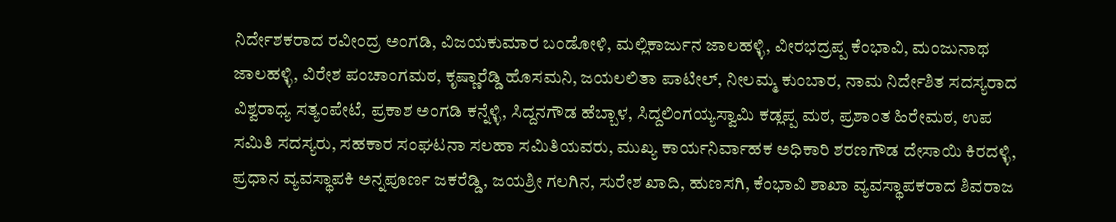ನಿರ್ದೇಶಕರಾದ ರವೀಂದ್ರ ಅಂಗಡಿ, ವಿಜಯಕುಮಾರ ಬಂಡೋಳಿ, ಮಲ್ಲಿಕಾರ್ಜುನ ಜಾಲಹಳ್ಳಿ, ವೀರಭದ್ರಪ್ಪ ಕೆಂಭಾವಿ, ಮಂಜುನಾಥ ಜಾಲಹಳ್ಳಿ, ವಿರೇಶ ಪಂಚಾಂಗಮಠ, ಕೃಷ್ಣಾರೆಡ್ಡಿ ಹೊಸಮನಿ, ಜಯಲಲಿತಾ ಪಾಟೀಲ್, ನೀಲಮ್ಮ ಕುಂಬಾರ, ನಾಮ ನಿರ್ದೇಶಿತ ಸದಸ್ಯರಾದ ವಿಶ್ವರಾಧ್ಯ ಸತ್ಯಂಪೇಟೆ, ಪ್ರಕಾಶ ಅಂಗಡಿ ಕನ್ನೆಳ್ಳಿ, ಸಿದ್ದನಗೌಡ ಹೆಬ್ಬಾಳ, ಸಿದ್ದಲಿಂಗಯ್ಯಸ್ವಾಮಿ ಕಡ್ಲಪ್ಪ ಮಠ, ಪ್ರಶಾಂತ ಹಿರೇಮಠ, ಉಪ ಸಮಿತಿ ಸದಸ್ಯರು, ಸಹಕಾರ ಸಂಘಟನಾ ಸಲಹಾ ಸಮಿತಿಯವರು, ಮುಖ್ಯ ಕಾರ್ಯನಿರ್ವಾಹಕ ಅಧಿಕಾರಿ ಶರಣಗೌಡ ದೇಸಾಯಿ ಕಿರದಳ್ಳಿ, ಪ್ರಧಾನ ವ್ಯವಸ್ಥಾಪಕಿ ಅನ್ನಪೂರ್ಣ ಜಕರೆಡ್ಡಿ, ಜಯಶ್ರೀ ಗಲಗಿನ, ಸುರೇಶ ಖಾದಿ, ಹುಣಸಗಿ, ಕೆಂಭಾವಿ ಶಾಖಾ ವ್ಯವಸ್ಥಾಪಕರಾದ ಶಿವರಾಜ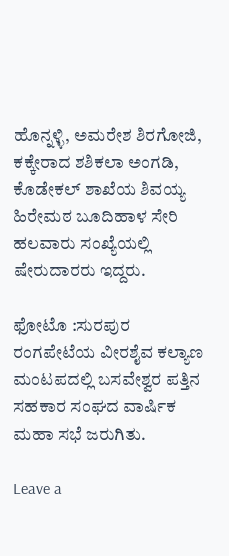ಹೊನ್ನಳ್ಳಿ, ಅಮರೇಶ ಶಿರಗೋಜಿ, ಕಕ್ಕೇರಾದ ಶಶಿಕಲಾ ಅಂಗಡಿ, ಕೊಡೇಕಲ್ ಶಾಖೆಯ ಶಿವಯ್ಯ ಹಿರೇಮಠ ಬೂದಿಹಾಳ ಸೇರಿ ಹಲವಾರು ಸಂಖ್ಯೆಯಲ್ಲಿ ಷೇರುದಾರರು ಇದ್ದರು.

ಫೋಟೊ :ಸುರಪುರ ರಂಗಪೇಟೆಯ ವೀರಶೈವ ಕಲ್ಯಾಣ ಮಂಟಪದಲ್ಲಿ ಬಸವೇಶ್ವರ ಪತ್ತಿನ ಸಹಕಾರ ಸಂಘದ ವಾರ್ಷಿಕ ಮಹಾ ಸಭೆ ಜರುಗಿತು.

Leave a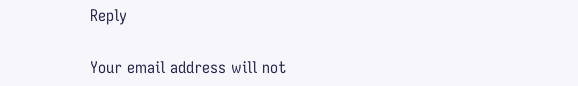Reply

Your email address will not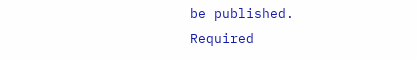be published. Required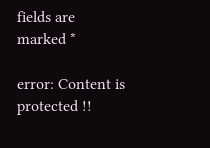fields are marked *

error: Content is protected !!